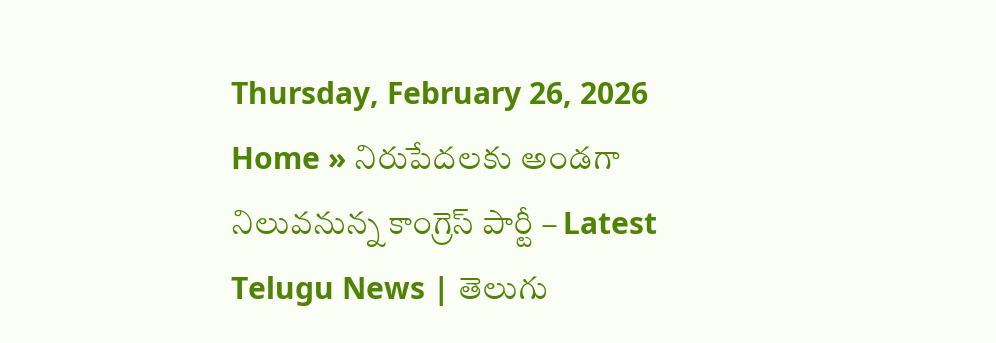Thursday, February 26, 2026
Home » నిరుపేదలకు అండగా నిలువనున్న కాంగ్రెస్ పార్టీ – Latest Telugu News | తెలుగు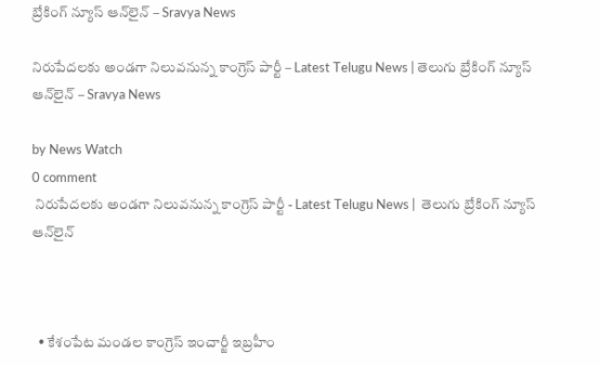బ్రేకింగ్ న్యూస్ ఆన్‌లైన్ – Sravya News

నిరుపేదలకు అండగా నిలువనున్న కాంగ్రెస్ పార్టీ – Latest Telugu News | తెలుగు బ్రేకింగ్ న్యూస్ ఆన్‌లైన్ – Sravya News

by News Watch
0 comment
 నిరుపేదలకు అండగా నిలువనున్న కాంగ్రెస్ పార్టీ - Latest Telugu News |  తెలుగు బ్రేకింగ్ న్యూస్ ఆన్‌లైన్



  • కేశంపేట మండల కాంగ్రెస్ ఇంచార్జీ ఇబ్రహీం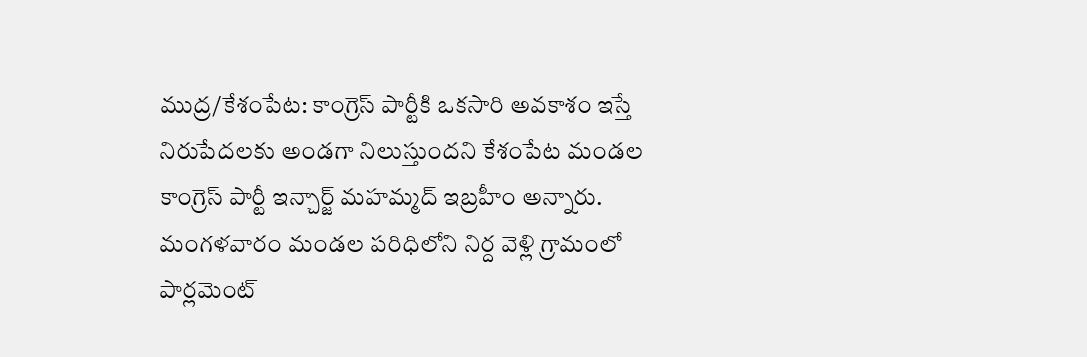ముద్ర/కేశంపేట: కాంగ్రెస్ పార్టీకి ఒకసారి అవకాశం ఇస్తే నిరుపేదలకు అండగా నిలుస్తుందని కేశంపేట మండల కాంగ్రెస్ పార్టీ ఇన్చార్జ్ మహమ్మద్ ఇబ్రహీం అన్నారు. మంగళవారం మండల పరిధిలోని నిర్ద వెళ్లి గ్రామంలో పార్లమెంట్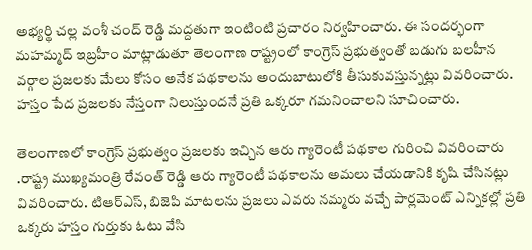అభ్యర్థి చల్ల వంశీ చంద్ రెడ్డి మద్దతుగా ఇంటింటి ప్రచారం నిర్వహించారు. ఈ సందర్భంగా మహమ్మద్ ఇబ్రహీం మాట్లాడుతూ తెలంగాణ రాష్ట్రంలో కాంగ్రెస్ ప్రభుత్వంతో బడుగు బలహీన వర్గాల ప్రజలకు మేలు కోసం అనేక పథకాలను అందుబాటులోకి తీసుకువస్తున్నట్లు వివరించారు. హస్తం పేద ప్రజలకు నేస్తంగా నిలుస్తుందనే ప్రతి ఒక్కరూ గమనించాలని సూచించారు.

తెలంగాణలో కాంగ్రెస్ ప్రభుత్వం ప్రజలకు ఇచ్చిన ఆరు గ్యారెంటీ పథకాల గురించి వివరించారు .రాష్ట్ర ముఖ్యమంత్రి రేవంత్ రెడ్డి ఆరు గ్యారెంటీ పథకాలను అమలు చేయడానికి కృషి చేసినట్లు వివరించారు. టిఆర్ఎస్, బిజెపి మాటలను ప్రజలు ఎవరు నమ్మరు వచ్చే పార్లమెంట్ ఎన్నికల్లో ప్రతి ఒక్కరు హస్తం గుర్తుకు ఓటు వేసి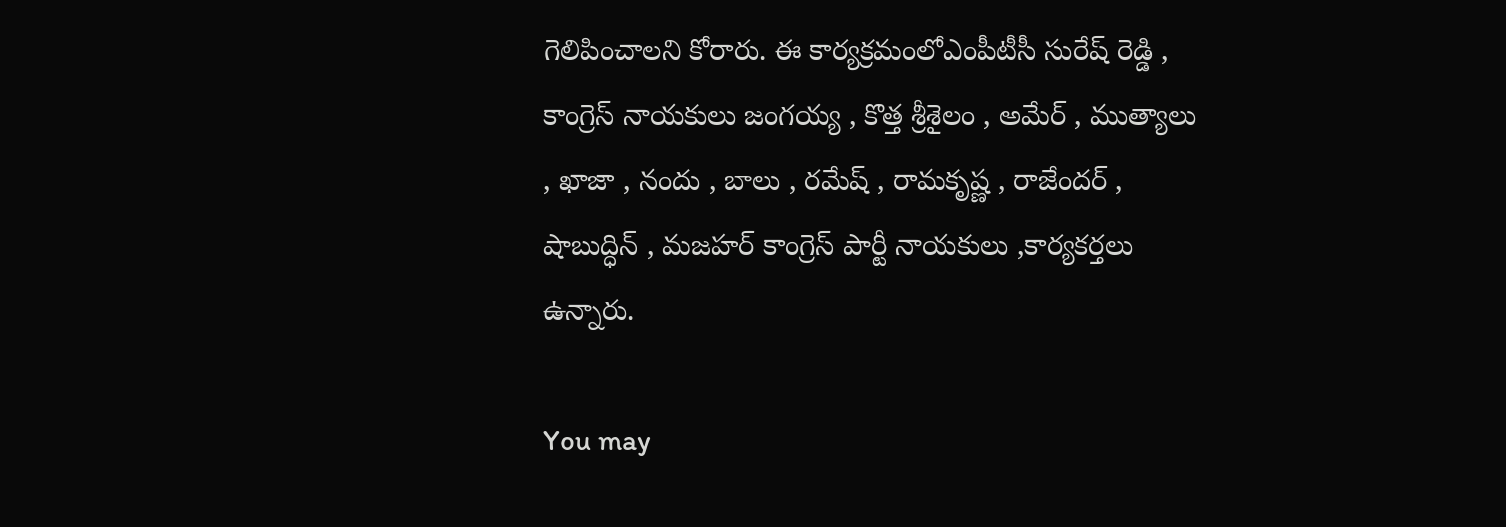గెలిపించాలని కోరారు. ఈ కార్యక్రమంలోఎంపీటీసీ సురేష్ రెడ్డి , కాంగ్రెస్ నాయకులు జంగయ్య , కొత్త శ్రీశైలం , అమేర్ , ముత్యాలు , ఖాజా , నందు , బాలు , రమేష్ , రామకృష్ణ , రాజేందర్ , షాబుద్ధిన్ , మజహర్ కాంగ్రెస్ పార్టీ నాయకులు ,కార్యకర్తలు ఉన్నారు.

You may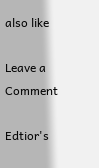also like

Leave a Comment

Edtior's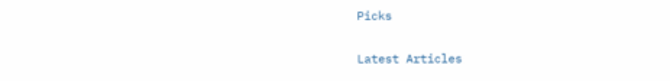Picks

Latest Articles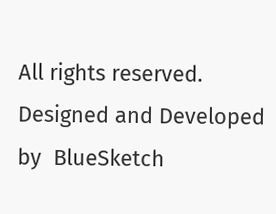All rights reserved. Designed and Developed by  BlueSketch